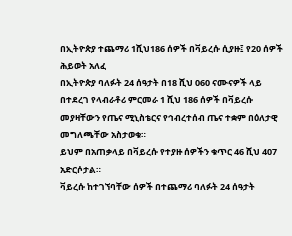በኢትዮጵያ ተጨማሪ 1ሺህ186 ሰዎች በቫይረሱ ሲያዙ፤ የ20 ሰዎች ሕይወት አለፈ
በኢትዮጵያ ባለፉት 24 ሰዓታት በ18 ሺህ 060 ናሙናዎች ላይ በተደረገ የላብራቶሪ ምርመራ 1 ሺህ 186 ሰዎች በቫይረሱ መያዛቸውን የጤና ሚኒስቴርና የኅብረተሰብ ጤና ተቋም በዕለታዊ መግለጫቸው አስታወቁ።
ይህም በአጠቃላይ በቫይረሱ የተያዙ ሰዎችን ቁጥር 46 ሺህ 407 አድርሶታል።
ቫይረሱ ከተገኘባቸው ሰዎች በተጨማሪ ባለፉት 24 ሰዓታት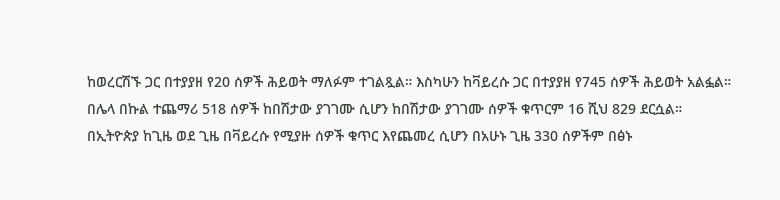ከወረርሽኙ ጋር በተያያዘ የ20 ሰዎች ሕይወት ማለፉም ተገልጿል። እስካሁን ከቫይረሱ ጋር በተያያዘ የ745 ሰዎች ሕይወት አልፏል።
በሌላ በኩል ተጨማሪ 518 ሰዎች ከበሽታው ያገገሙ ሲሆን ከበሽታው ያገገሙ ሰዎች ቁጥርም 16 ሺህ 829 ደርሷል።
በኢትዮጵያ ከጊዜ ወደ ጊዜ በቫይረሱ የሚያዙ ሰዎች ቁጥር እየጨመረ ሲሆን በአሁኑ ጊዜ 330 ሰዎችም በፅኑ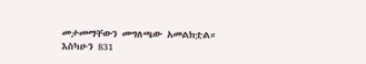መታመማቸውን መግለጫው አመልክቷል።
እስካሁን 831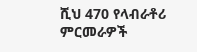ሺህ 470 የላብራቶሪ ምርመራዎች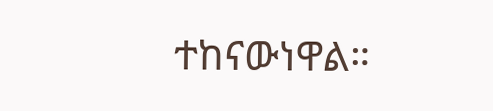ተከናውነዋል።